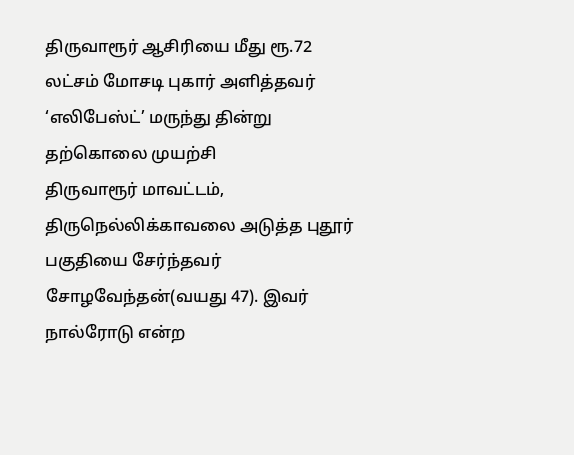திருவாரூர் ஆசிரியை மீது ரூ.72 லட்சம் மோசடி புகார் அளித்தவர் ‘எலிபேஸ்ட்’ மருந்து தின்று தற்கொலை முயற்சி
திருவாரூர் மாவட்டம், திருநெல்லிக்காவலை அடுத்த புதூர் பகுதியை சேர்ந்தவர் சோழவேந்தன்(வயது 47). இவர் நால்ரோடு என்ற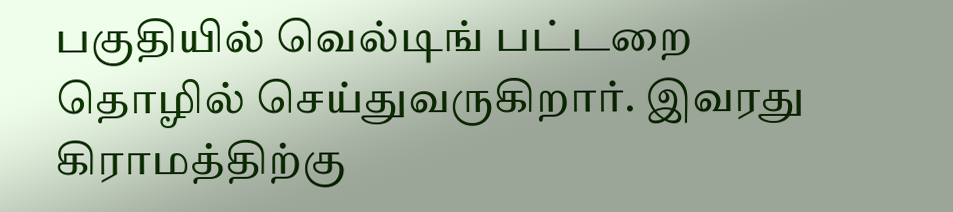பகுதியில் வெல்டிங் பட்டறை தொழில் செய்துவருகிறார். இவரது கிராமத்திற்கு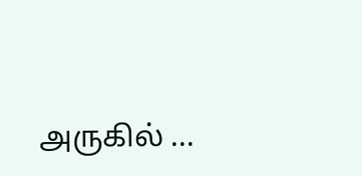அருகில் ...